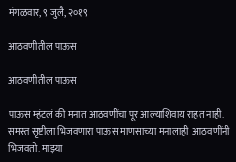मंगळवार, ९ जुलै, २०१९

आठवणीतील पाऊस

आठवणीतील पाऊस

पाऊस म्हंटलं की मनात आठवणींचा पूर आल्याशिवाय राहत नाही. समस्त सृष्टीला भिजवणारा पाऊस माणसाच्या मनालाही  आठवणींनी भिजवतो. माझ्या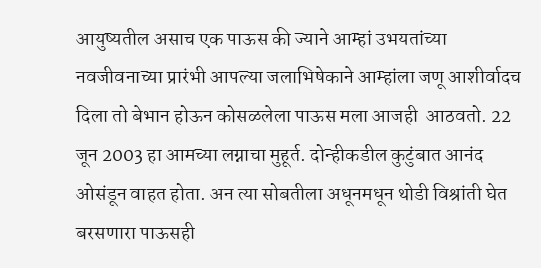आयुष्यतील असाच एक पाऊस की ज्याने आम्हां उभयतांच्या नवजीवनाच्या प्रारंभी आपल्या जलाभिषेकाने आम्हांला जणू आशीर्वादच दिला तो बेभान होऊन कोसळलेला पाऊस मला आजही  आठवतो. 22 जून 2003 हा आमच्या लग्नाचा मुहूर्त. दोन्हीकडील कुटुंबात आनंद ओसंडून वाहत होता. अन त्या सोबतीला अधूनमधून थोडी विश्रांती घेत बरसणारा पाऊसही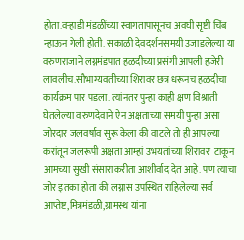होता.वऱ्हाडी मंडळींच्या स्वागतापासूनच अवघी सृष्टी चिंब न्हाऊन गेली होती. सकाळी देवदर्शनसमयी उजाडलेल्या या वरुणराजाने लग्नमंडपात हळदीच्या प्रसंगी आपली हजेरी लावलीच.सौभाग्यवतीच्या शिरावर छत्र धरूनच हळदीचा कार्यक्रम पार पडला. त्यांनतर पुन्हा काही क्षण विश्राती घेतलेल्या वरुणदेवाने ऐन अक्षताच्या समयी पुन्हा असा जोरदार जलवर्षाव सुरू केला की वाटले तो ही आपल्या करांतून जलरूपी अक्षता आम्हां उभयतांच्या शिरावर  टाकून आमच्या सुखी संसाराकरीता आशीर्वाद देत आहे. पण त्याचा जोर इतका होता की लग्नास उपस्थित राहिलेल्या सर्व आप्तेष्ट,मित्रमंडळी,ग्रामस्थ यांना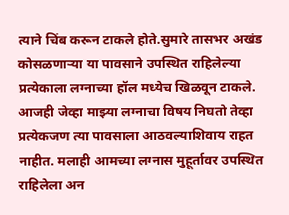त्याने चिंब करून टाकले होते.सुमारे तासभर अखंड कोसळणाऱ्या या पावसाने उपस्थित राहिलेल्या प्रत्येकाला लग्नाच्या हॉल मध्येच खिळवून टाकले. आजही जेव्हा माझ्या लग्नाचा विषय निघतो तेव्हा प्रत्येकजण त्या पावसाला आठवल्याशिवाय राहत नाहीत. मलाही आमच्या लग्नास मुहूर्तावर उपस्थित राहिलेला अन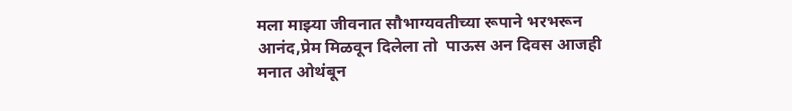मला माझ्या जीवनात सौभाग्यवतीच्या रूपाने भरभरून आनंद,प्रेम मिळवून दिलेला तो  पाऊस अन दिवस आजही मनात ओथंबून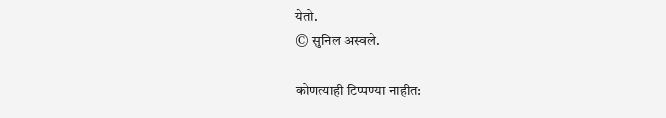येतो.
© सुनिल अस्वले.

कोणत्याही टिप्पण्‍या नाहीत: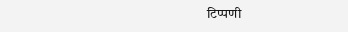टिप्पणी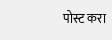पोस्ट करा